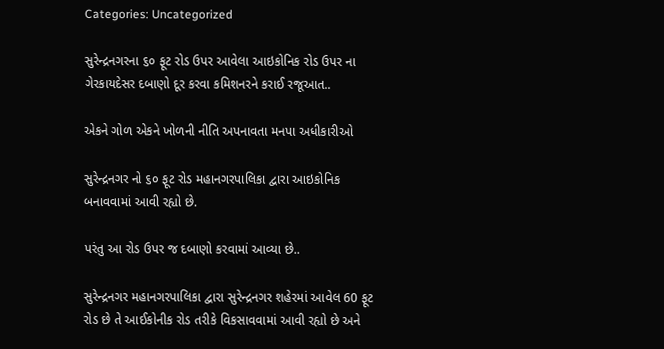Categories: Uncategorized

સુરેન્દ્રનગરના ૬૦ ફૂટ રોડ ઉપર આવેલા આઇકોનિક રોડ ઉપર ના ગેરકાયદેસર દબાણો દૂર કરવા કમિશનરને કરાઈ રજૂઆત..

એકને ગોળ એકને ખોળની નીતિ અપનાવતા મનપા અધીકારીઓ

સુરેન્દ્રનગર નો ૬૦ ફૂટ રોડ મહાનગરપાલિકા દ્વારા આઇકોનિક બનાવવામાં આવી રહ્યો છે.

પરંતુ આ રોડ ઉપર જ દબાણો કરવામાં આવ્યા છે..

સુરેન્દ્રનગર મહાનગરપાલિકા દ્વારા સુરેન્દ્રનગર શહેરમાં આવેલ 60 ફૂટ રોડ છે તે આઈકોનીક રોડ તરીકે વિકસાવવામાં આવી રહ્યો છે અને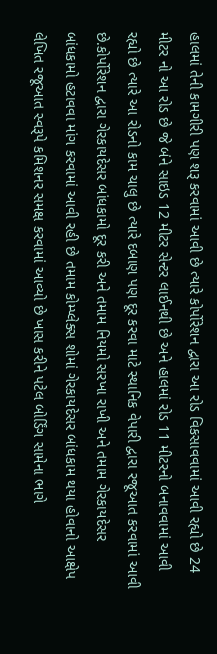હાલમાં તેની કામગીરી પણ શરૂ કરવામાં આવી છે ત્યારે કોર્પોરેશન દ્વારા આ રોડ વિકસાવવામાં આવી રહ્યો છે 24 મીટર નો આ રોડ છે જે બંને સાઇડ 12 મીટર સેન્ટર લાઈનથી છે અને હાલમાં રોડ 11 મીટરનો બનાવવામાં આવી રહ્યો છે ત્યારે આ રોડનો કામ ચાલુ છે ત્યારે દબાણ પણ દૂર કરવા માટે સ્થાનિક વેપારી દ્વારા રજૂઆત કરવામાં આવી છે.કોર્પોરેશન દ્વારા ગેરકાયદેસર બાંધકામો દૂર કરી અને તમામ નિયમો સરખા રાખી અને તમામ ગેરકાયદેસર બાંધકામો હટાવવા માંગ કરવામાં આવી રહી છે તમામ કોમ્પ્લેક્સ શોમાં ગેરકાયદેસર બાંધકામ થયા હોવાનો આક્ષેપ લેખિત રજૂઆત સ્વરૂપે કમિશનર સમક્ષ કરવામાં આવ્યો છે ખાસ કરીને પટેલ બોર્ડિંગ સામેના ભાગે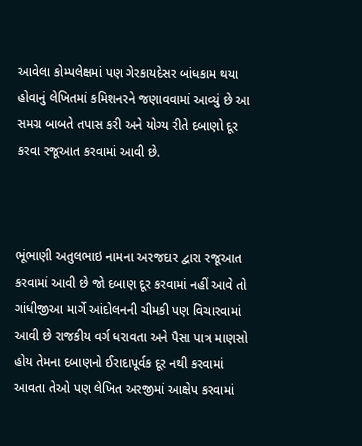આવેલા કોમ્પલેક્ષમાં પણ ગેરકાયદેસર બાંધકામ થયા હોવાનું લેખિતમાં કમિશનરને જણાવવામાં આવ્યું છે આ સમગ્ર બાબતે તપાસ કરી અને યોગ્ય રીતે દબાણો દૂર કરવા રજૂઆત કરવામાં આવી છે.



ભૂંભાણી અતુલભાઇ નામના અરજદાર દ્વારા રજૂઆત કરવામાં આવી છે જો દબાણ દૂર કરવામાં નહીં આવે તો ગાંધીજીઆ માર્ગે આંદોલનની ચીમકી પણ વિચારવામાં આવી છે રાજકીય વર્ગ ધરાવતા અને પૈસા પાત્ર માણસો હોય તેમના દબાણનો ઈરાદાપૂર્વક દૂર નથી કરવામાં આવતા તેઓ પણ લેખિત અરજીમાં આક્ષેપ કરવામાં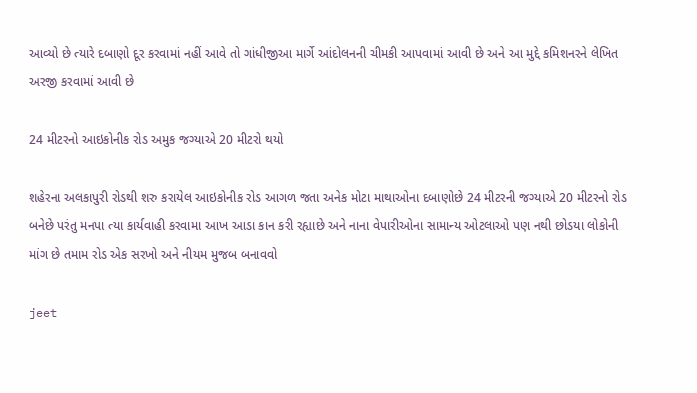આવ્યો છે ત્યારે દબાણો દૂર કરવામાં નહીં આવે તો ગાંધીજીઆ માર્ગે આંદોલનની ચીમકી આપવામાં આવી છે અને આ મુદ્દે કમિશનરને લેખિત અરજી કરવામાં આવી છે

24 મીટરનો આઇકોનીક રોડ અમુક જગ્યાએ 20 મીટરો થયો

શહેરના અલકાપુરી રોડથી શરુ કરાયેલ આઇકોનીક રોડ આગળ જતા અનેક મોટા માથાઓના દબાણોછે 24 મીટરની જગ્યાએ 20 મીટરનો રોડ બનેછે પરંતુ મનપા ત્યા કાર્યવાહી કરવામા આખ આડા કાન કરી રહ્યાછે અને નાના વેપારીઓના સામાન્ય ઓટલાઓ પણ નથી છોડયા લોકોની માંગ છે તમામ રોડ એક સરખો અને નીયમ મુજબ બનાવવો

jeet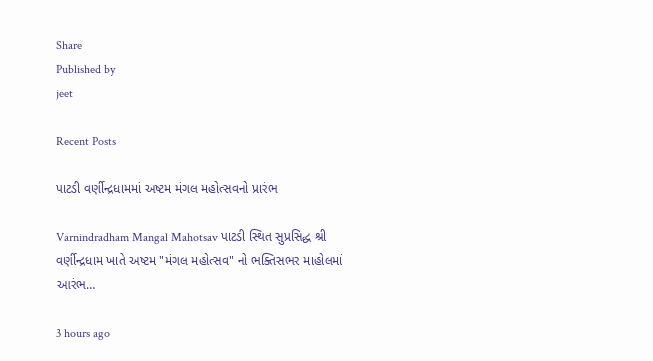Share
Published by
jeet

Recent Posts

પાટડી વર્ણીન્દ્રધામમાં અષ્ટમ મંગલ મહોત્સવનો પ્રારંભ

Varnindradham Mangal Mahotsav પાટડી સ્થિત સુપ્રસિદ્ધ શ્રી વર્ણીન્દ્રધામ ખાતે અષ્ટમ "મંગલ મહોત્સવ" નો ભક્તિસભર માહોલમાં આરંભ…

3 hours ago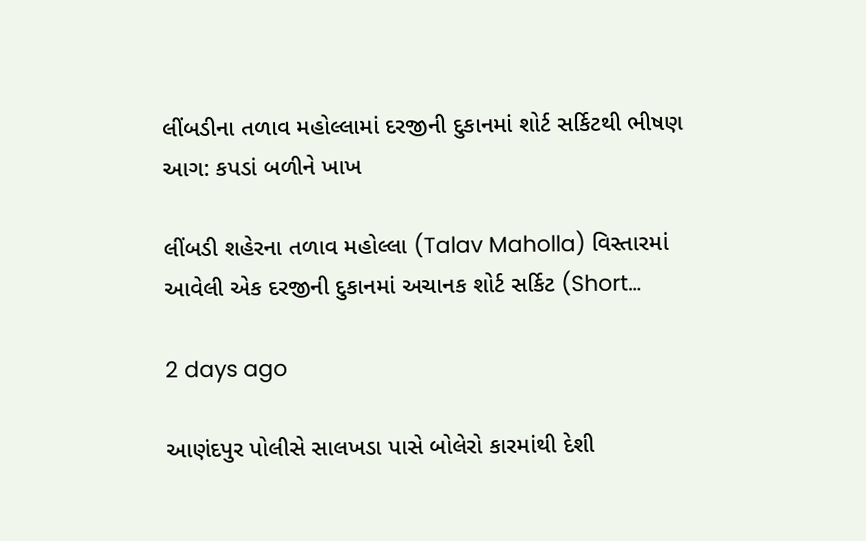લીંબડીના તળાવ મહોલ્લામાં દરજીની દુકાનમાં શોર્ટ સર્કિટથી ભીષણ આગ: કપડાં બળીને ખાખ

લીંબડી શહેરના તળાવ મહોલ્લા (Talav Maholla) વિસ્તારમાં આવેલી એક દરજીની દુકાનમાં અચાનક શોર્ટ સર્કિટ (Short…

2 days ago

આણંદપુર પોલીસે સાલખડા પાસે બોલેરો કારમાંથી દેશી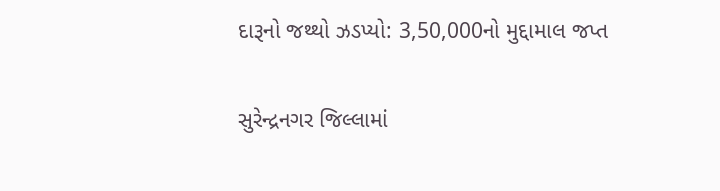દારૂનો જથ્થો ઝડપ્યો: 3,50,000નો મુદ્દામાલ જપ્ત

સુરેન્દ્રનગર જિલ્લામાં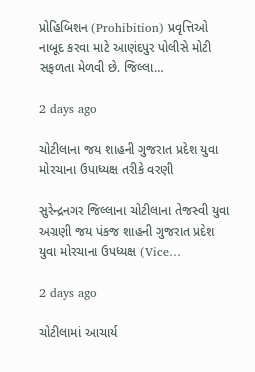પ્રોહિબિશન (Prohibition) પ્રવૃત્તિઓ નાબૂદ કરવા માટે આણંદપુર પોલીસે મોટી સફળતા મેળવી છે. જિલ્લા…

2 days ago

ચોટીલાના જય શાહની ગુજરાત પ્રદેશ યુવા મોરચાના ઉપાધ્યક્ષ તરીકે વરણી

સુરેન્દ્રનગર જિલ્લાના ચોટીલાના તેજસ્વી યુવા અગ્રણી જય પંકજ શાહની ગુજરાત પ્રદેશ યુવા મોરચાના ઉપધ્યક્ષ (Vice…

2 days ago

ચોટીલામાં આચાર્ય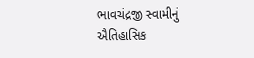ભાવચંદ્રજી સ્વામીનું ઐતિહાસિક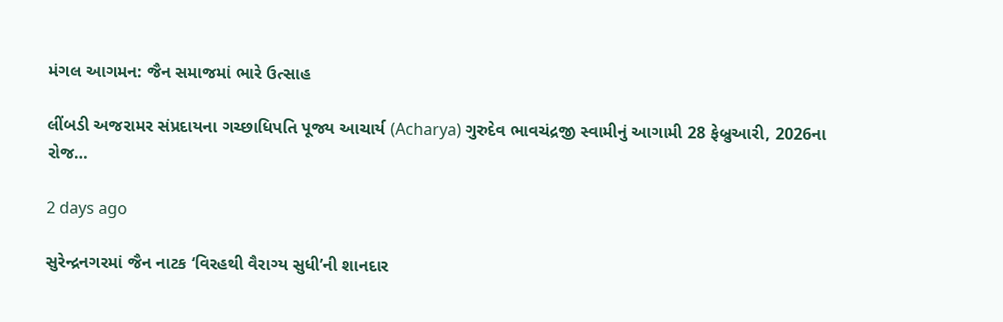મંગલ આગમન: જૈન સમાજમાં ભારે ઉત્સાહ

લીંબડી અજરામર સંપ્રદાયના ગચ્છાધિપતિ પૂજ્ય આચાર્ય (Acharya) ગુરુદેવ ભાવચંદ્રજી સ્વામીનું આગામી 28 ફેબ્રુઆરી, 2026ના રોજ…

2 days ago

સુરેન્દ્રનગરમાં જૈન નાટક ‘વિરહથી વૈરાગ્ય સુધી’ની શાનદાર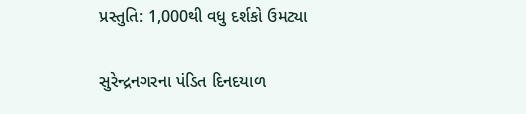પ્રસ્તુતિ: 1,000થી વધુ દર્શકો ઉમટ્યા

સુરેન્દ્રનગરના પંડિત દિનદયાળ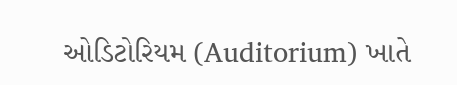ઓડિટોરિયમ (Auditorium) ખાતે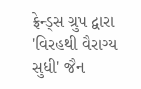ફ્રેન્ડ્સ ગ્રુપ દ્વારા 'વિરહથી વૈરાગ્ય સુધી' જૈન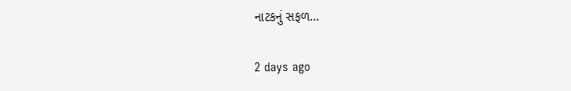નાટકનું સફળ…

2 days ago